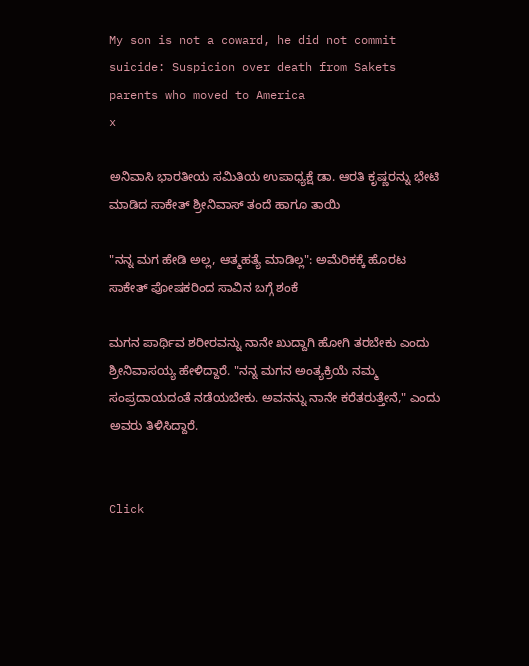My son is not a coward, he did not commit suicide: Suspicion over death from Sakets parents who moved to America
x

ಅನಿವಾಸಿ ಭಾರತೀಯ ಸಮಿತಿಯ ಉಪಾಧ್ಯಕ್ಷೆ ಡಾ. ಆರತಿ ಕೃಷ್ಣರನ್ನು ಭೇಟಿ ಮಾಡಿದ ಸಾಕೇತ್‌ ಶ್ರೀನಿವಾಸ್‌ ತಂದೆ ಹಾಗೂ ತಾಯಿ

"ನನ್ನ ಮಗ ಹೇಡಿ ಅಲ್ಲ, ಆತ್ಮಹತ್ಯೆ ಮಾಡಿಲ್ಲ": ಅಮೆರಿಕಕ್ಕೆ ಹೊರಟ ಸಾಕೇತ್ ಪೋಷಕರಿಂದ ಸಾವಿನ ಬಗ್ಗೆ ಶಂಕೆ

ಮಗನ ಪಾರ್ಥಿವ ಶರೀರವನ್ನು ನಾನೇ ಖುದ್ದಾಗಿ ಹೋಗಿ ತರಬೇಕು ಎಂದು ಶ್ರೀನಿವಾಸಯ್ಯ ಹೇಳಿದ್ದಾರೆ. "ನನ್ನ ಮಗನ ಅಂತ್ಯಕ್ರಿಯೆ ನಮ್ಮ ಸಂಪ್ರದಾಯದಂತೆ ನಡೆಯಬೇಕು. ಅವನನ್ನು ನಾನೇ ಕರೆತರುತ್ತೇನೆ," ಎಂದು ಅವರು ತಿಳಿಸಿದ್ದಾರೆ.


Click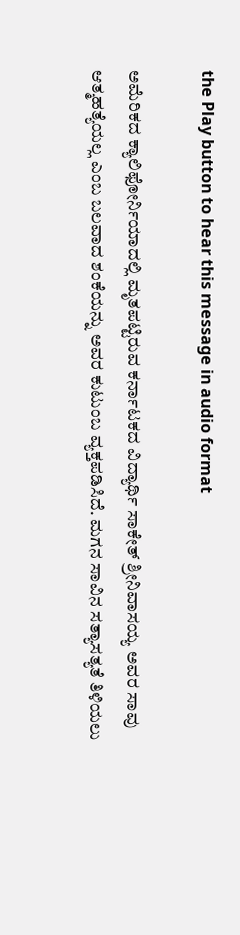the Play button to hear this message in audio format

ಅಮೆರಿಕದ ಕ್ಯಾಲಿಫೋರ್ನಿಯಾದಲ್ಲಿ ಮೃತಪಟ್ಟಿರುವ ಕರ್ನಾಟಕದ ವಿದ್ಯಾರ್ಥಿ ಸಾಕೇತ್ ಶ್ರೀನಿವಾಸಯ್ಯ ಅವರ ಸಾವು ಆತ್ಮಹತ್ಯೆಯಲ್ಲ ಎಂಬ ಬಲವಾದ ಶಂಕೆಯನ್ನು ಅವರ ಕುಟುಂಬ ವ್ಯಕ್ತಪಡಿಸಿದೆ. ಮಗನ ಸಾವಿನ ಸತ್ಯಾಸತ್ಯತೆ ತಿಳಿಯಲು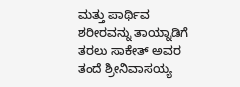ಮತ್ತು ಪಾರ್ಥಿವ ಶರೀರವನ್ನು ತಾಯ್ನಾಡಿಗೆ ತರಲು ಸಾಕೇತ್ ಅವರ ತಂದೆ ಶ್ರೀನಿವಾಸಯ್ಯ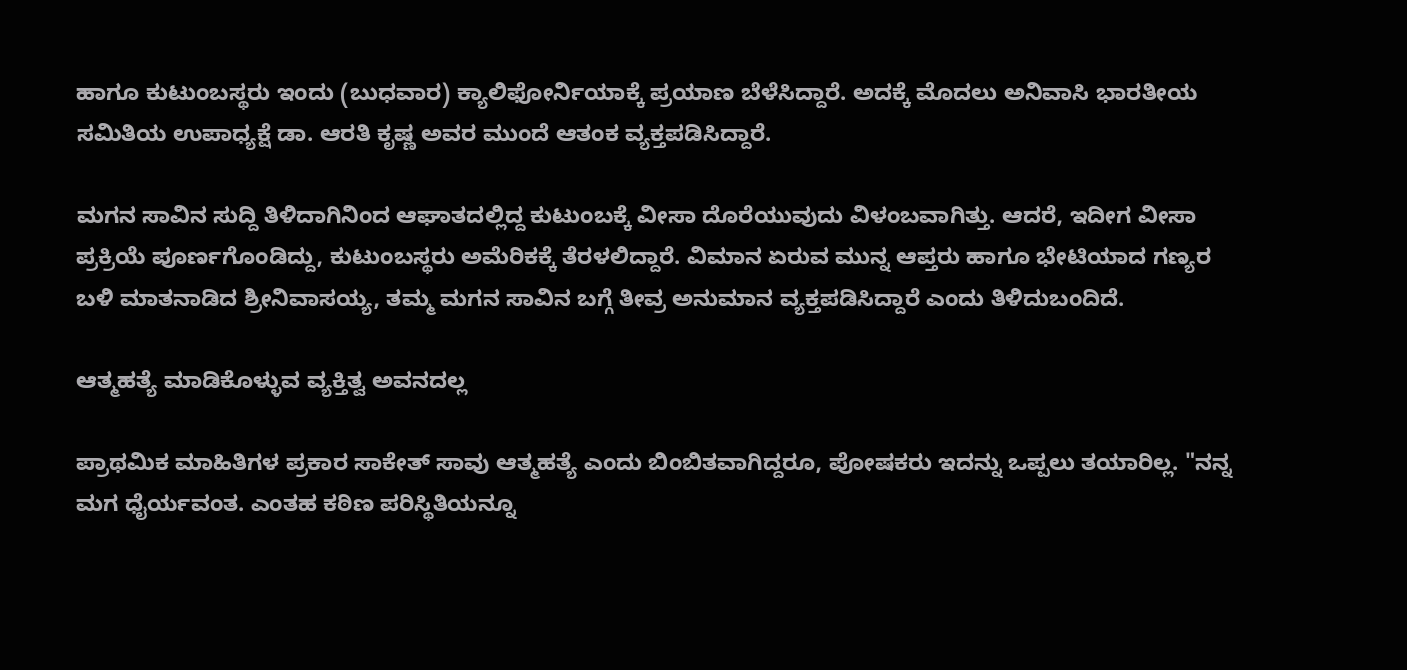ಹಾಗೂ ಕುಟುಂಬಸ್ಥರು ಇಂದು (ಬುಧವಾರ) ಕ್ಯಾಲಿಫೋರ್ನಿಯಾಕ್ಕೆ ಪ್ರಯಾಣ ಬೆಳೆಸಿದ್ದಾರೆ. ಅದಕ್ಕೆ ಮೊದಲು ಅನಿವಾಸಿ ಭಾರತೀಯ ಸಮಿತಿಯ ಉಪಾಧ್ಯಕ್ಷೆ ಡಾ. ಆರತಿ ಕೃಷ್ಣ ಅವರ ಮುಂದೆ ಆತಂಕ ವ್ಯಕ್ತಪಡಿಸಿದ್ದಾರೆ.

ಮಗನ ಸಾವಿನ ಸುದ್ದಿ ತಿಳಿದಾಗಿನಿಂದ ಆಘಾತದಲ್ಲಿದ್ದ ಕುಟುಂಬಕ್ಕೆ ವೀಸಾ ದೊರೆಯುವುದು ವಿಳಂಬವಾಗಿತ್ತು. ಆದರೆ, ಇದೀಗ ವೀಸಾ ಪ್ರಕ್ರಿಯೆ ಪೂರ್ಣಗೊಂಡಿದ್ದು, ಕುಟುಂಬಸ್ಥರು ಅಮೆರಿಕಕ್ಕೆ ತೆರಳಲಿದ್ದಾರೆ. ವಿಮಾನ ಏರುವ ಮುನ್ನ ಆಪ್ತರು ಹಾಗೂ ಭೇಟಿಯಾದ ಗಣ್ಯರ ಬಳಿ ಮಾತನಾಡಿದ ಶ್ರೀನಿವಾಸಯ್ಯ, ತಮ್ಮ ಮಗನ ಸಾವಿನ ಬಗ್ಗೆ ತೀವ್ರ ಅನುಮಾನ ವ್ಯಕ್ತಪಡಿಸಿದ್ದಾರೆ ಎಂದು ತಿಳಿದುಬಂದಿದೆ.

ಆತ್ಮಹತ್ಯೆ ಮಾಡಿಕೊಳ್ಳುವ ವ್ಯಕ್ತಿತ್ವ ಅವನದಲ್ಲ

ಪ್ರಾಥಮಿಕ ಮಾಹಿತಿಗಳ ಪ್ರಕಾರ ಸಾಕೇತ್ ಸಾವು ಆತ್ಮಹತ್ಯೆ ಎಂದು ಬಿಂಬಿತವಾಗಿದ್ದರೂ, ಪೋಷಕರು ಇದನ್ನು ಒಪ್ಪಲು ತಯಾರಿಲ್ಲ. "ನನ್ನ ಮಗ ಧೈರ್ಯವಂತ. ಎಂತಹ ಕಠಿಣ ಪರಿಸ್ಥಿತಿಯನ್ನೂ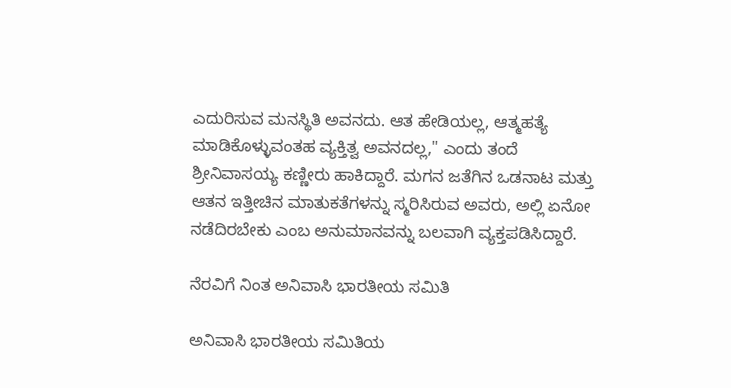ಎದುರಿಸುವ ಮನಸ್ಥಿತಿ ಅವನದು. ಆತ ಹೇಡಿಯಲ್ಲ, ಆತ್ಮಹತ್ಯೆ ಮಾಡಿಕೊಳ್ಳುವಂತಹ ವ್ಯಕ್ತಿತ್ವ ಅವನದಲ್ಲ," ಎಂದು ತಂದೆ ಶ್ರೀನಿವಾಸಯ್ಯ ಕಣ್ಣೀರು ಹಾಕಿದ್ದಾರೆ. ಮಗನ ಜತೆಗಿನ ಒಡನಾಟ ಮತ್ತು ಆತನ ಇತ್ತೀಚಿನ ಮಾತುಕತೆಗಳನ್ನು ಸ್ಮರಿಸಿರುವ ಅವರು, ಅಲ್ಲಿ ಏನೋ ನಡೆದಿರಬೇಕು ಎಂಬ ಅನುಮಾನವನ್ನು ಬಲವಾಗಿ ವ್ಯಕ್ತಪಡಿಸಿದ್ದಾರೆ.

ನೆರವಿಗೆ ನಿಂತ ಅನಿವಾಸಿ ಭಾರತೀಯ ಸಮಿತಿ

ಅನಿವಾಸಿ ಭಾರತೀಯ ಸಮಿತಿಯ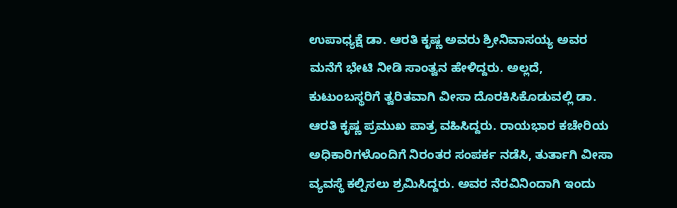ಉಪಾಧ್ಯಕ್ಷೆ ಡಾ. ಆರತಿ ಕೃಷ್ಣ ಅವರು ಶ್ರೀನಿವಾಸಯ್ಯ ಅವರ ಮನೆಗೆ ಭೇಟಿ ನೀಡಿ ಸಾಂತ್ವನ ಹೇಳಿದ್ದರು. ಅಲ್ಲದೆ, ಕುಟುಂಬಸ್ಥರಿಗೆ ತ್ವರಿತವಾಗಿ ವೀಸಾ ದೊರಕಿಸಿಕೊಡುವಲ್ಲಿ ಡಾ. ಆರತಿ ಕೃಷ್ಣ ಪ್ರಮುಖ ಪಾತ್ರ ವಹಿಸಿದ್ದರು. ರಾಯಭಾರ ಕಚೇರಿಯ ಅಧಿಕಾರಿಗಳೊಂದಿಗೆ ನಿರಂತರ ಸಂಪರ್ಕ ನಡೆಸಿ, ತುರ್ತಾಗಿ ವೀಸಾ ವ್ಯವಸ್ಥೆ ಕಲ್ಪಿಸಲು ಶ್ರಮಿಸಿದ್ದರು. ಅವರ ನೆರವಿನಿಂದಾಗಿ ಇಂದು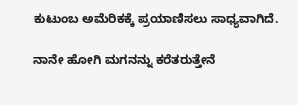ಕುಟುಂಬ ಅಮೆರಿಕಕ್ಕೆ ಪ್ರಯಾಣಿಸಲು ಸಾಧ್ಯವಾಗಿದೆ.

ನಾನೇ ಹೋಗಿ ಮಗನನ್ನು ಕರೆತರುತ್ತೇನೆ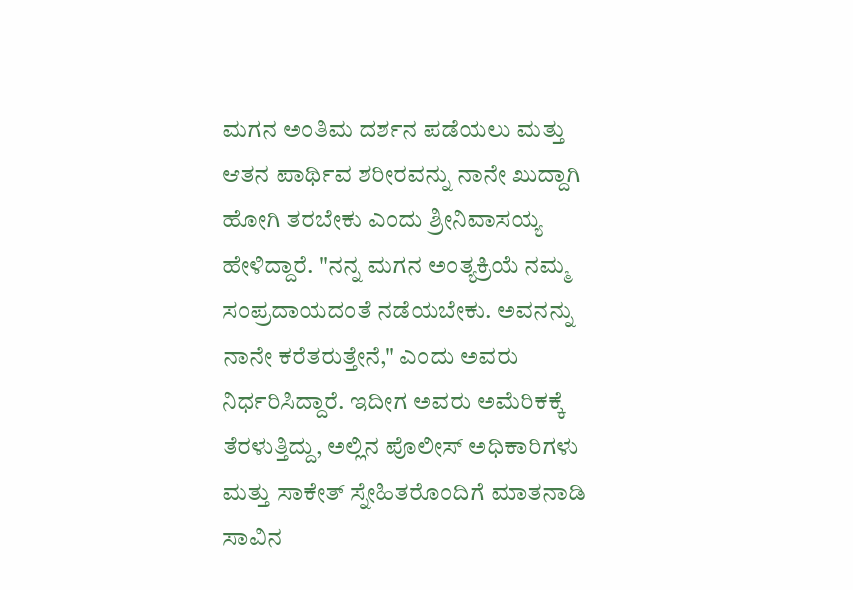ಮಗನ ಅಂತಿಮ ದರ್ಶನ ಪಡೆಯಲು ಮತ್ತು ಆತನ ಪಾರ್ಥಿವ ಶರೀರವನ್ನು ನಾನೇ ಖುದ್ದಾಗಿ ಹೋಗಿ ತರಬೇಕು ಎಂದು ಶ್ರೀನಿವಾಸಯ್ಯ ಹೇಳಿದ್ದಾರೆ. "ನನ್ನ ಮಗನ ಅಂತ್ಯಕ್ರಿಯೆ ನಮ್ಮ ಸಂಪ್ರದಾಯದಂತೆ ನಡೆಯಬೇಕು. ಅವನನ್ನು ನಾನೇ ಕರೆತರುತ್ತೇನೆ," ಎಂದು ಅವರು ನಿರ್ಧರಿಸಿದ್ದಾರೆ. ಇದೀಗ ಅವರು ಅಮೆರಿಕಕ್ಕೆ ತೆರಳುತ್ತಿದ್ದು, ಅಲ್ಲಿನ ಪೊಲೀಸ್ ಅಧಿಕಾರಿಗಳು ಮತ್ತು ಸಾಕೇತ್ ಸ್ನೇಹಿತರೊಂದಿಗೆ ಮಾತನಾಡಿ ಸಾವಿನ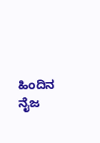ಹಿಂದಿನ ನೈಜ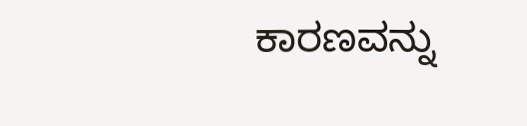ಕಾರಣವನ್ನು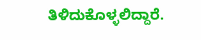ತಿಳಿದುಕೊಳ್ಳಲಿದ್ದಾರೆ.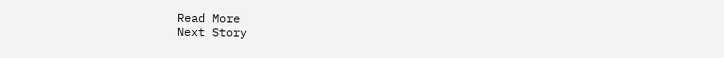Read More
Next Story